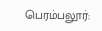பெரம்பலூர்: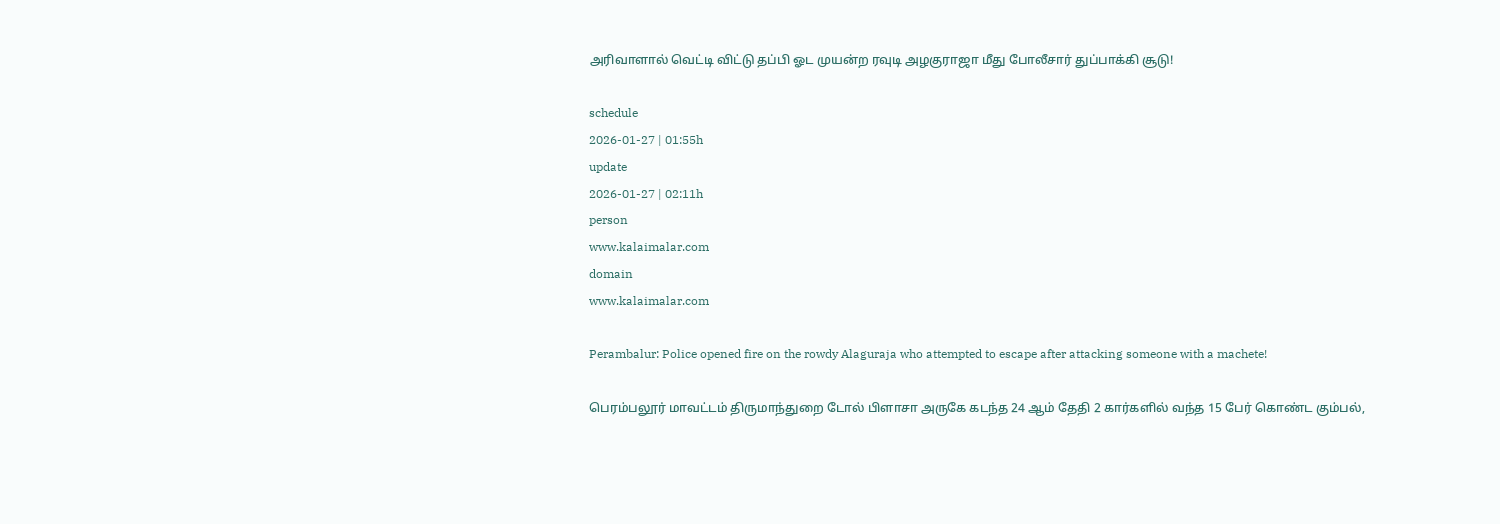அரிவாளால் வெட்டி விட்டு தப்பி ஓட முயன்ற ரவுடி அழகுராஜா மீது போலீசார் துப்பாக்கி சூடு!

schedule
2026-01-27 | 01:55h
update
2026-01-27 | 02:11h
person
www.kalaimalar.com
domain
www.kalaimalar.com

Perambalur: Police opened fire on the rowdy Alaguraja who attempted to escape after attacking someone with a machete!

பெரம்பலூர் மாவட்டம் திருமாந்துறை டோல் பிளாசா அருகே கடந்த 24 ஆம் தேதி 2 கார்களில் வந்த 15 பேர் கொண்ட கும்பல்,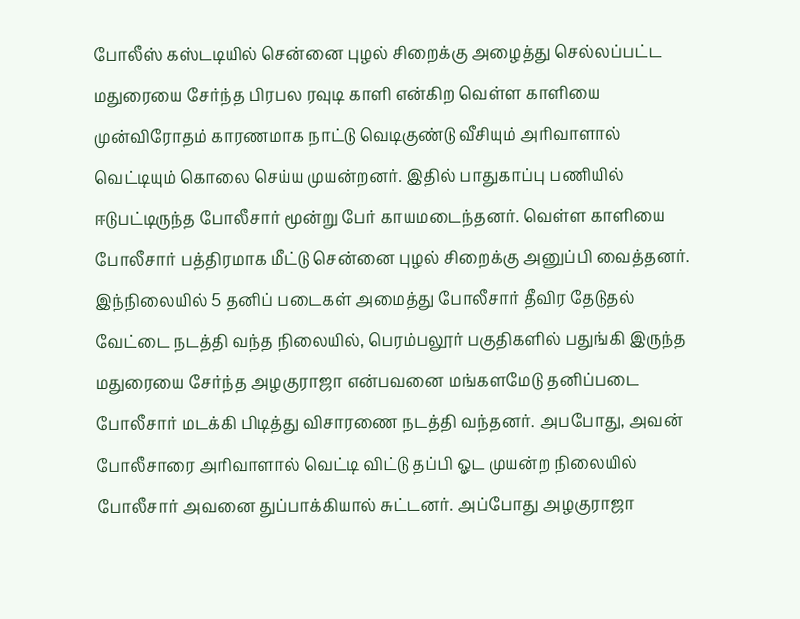போலீஸ் கஸ்டடியில் சென்னை புழல் சிறைக்கு அழைத்து செல்லப்பட்ட மதுரையை சேர்ந்த பிரபல ரவுடி காளி என்கிற வெள்ள காளியை முன்விரோதம் காரணமாக நாட்டு வெடிகுண்டு வீசியும் அரிவாளால் வெட்டியும் கொலை செய்ய முயன்றனர். இதில் பாதுகாப்பு பணியில் ஈடுபட்டிருந்த போலீசார் மூன்று பேர் காயமடைந்தனர். வெள்ள காளியை போலீசார் பத்திரமாக மீட்டு சென்னை புழல் சிறைக்கு அனுப்பி வைத்தனர். இந்நிலையில் 5 தனிப் படைகள் அமைத்து போலீசார் தீவிர தேடுதல் வேட்டை நடத்தி வந்த நிலையில், பெரம்பலூர் பகுதிகளில் பதுங்கி இருந்த மதுரையை சேர்ந்த அழகுராஜா என்பவனை மங்களமேடு தனிப்படை போலீசார் மடக்கி பிடித்து விசாரணை நடத்தி வந்தனர். அபபோது, அவன் போலீசாரை அரிவாளால் வெட்டி விட்டு தப்பி ஓட முயன்ற நிலையில் போலீசார் அவனை துப்பாக்கியால் சுட்டனர். அப்போது அழகுராஜா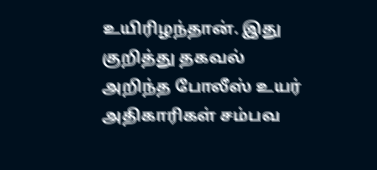உயிரிழந்தான். இது குறித்து தகவல் அறிந்த போலீஸ் உயர் அதிகாரிகள் சம்பவ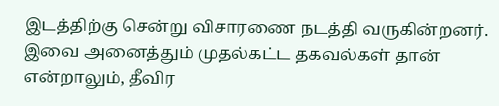இடத்திற்கு சென்று விசாரணை நடத்தி வருகின்றனர். இவை அனைத்தும் முதல்கட்ட தகவல்கள் தான் என்றாலும், தீவிர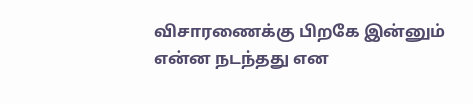விசாரணைக்கு பிறகே இன்னும் என்ன நடந்தது என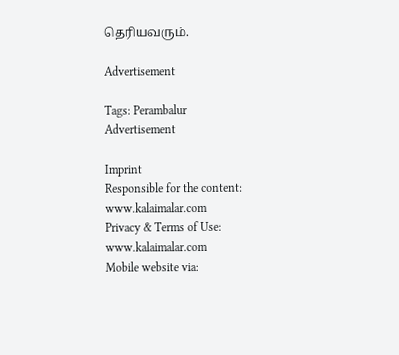தெரியவரும்.

Advertisement

Tags: Perambalur
Advertisement

Imprint
Responsible for the content:
www.kalaimalar.com
Privacy & Terms of Use:
www.kalaimalar.com
Mobile website via: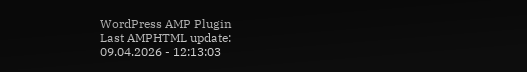WordPress AMP Plugin
Last AMPHTML update:
09.04.2026 - 12:13:03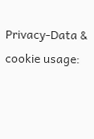Privacy-Data & cookie usage: